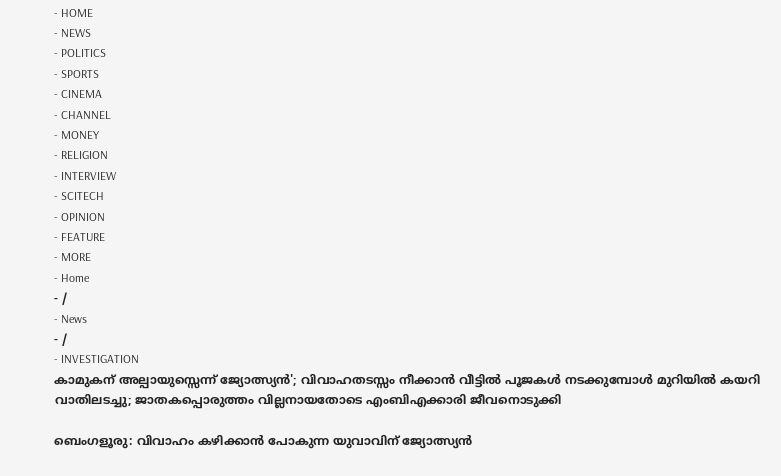- HOME
- NEWS
- POLITICS
- SPORTS
- CINEMA
- CHANNEL
- MONEY
- RELIGION
- INTERVIEW
- SCITECH
- OPINION
- FEATURE
- MORE
- Home
- /
- News
- /
- INVESTIGATION
കാമുകന് അല്പായുസ്സെന്ന് ജ്യോത്സ്യൻ'; വിവാഹതടസ്സം നീക്കാൻ വീട്ടിൽ പൂജകൾ നടക്കുമ്പോൾ മുറിയിൽ കയറി വാതിലടച്ചു; ജാതകപ്പൊരുത്തം വില്ലനായതോടെ എംബിഎക്കാരി ജീവനൊടുക്കി

ബെംഗളൂരു: വിവാഹം കഴിക്കാൻ പോകുന്ന യുവാവിന് ജ്യോത്സ്യൻ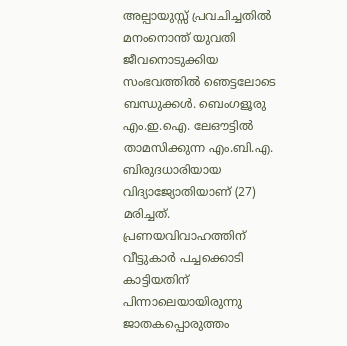അല്പായുസ്സ് പ്രവചിച്ചതിൽ മനംനൊന്ത് യുവതി ജീവനൊടുക്കിയ സംഭവത്തിൽ ഞെട്ടലോടെ ബന്ധുക്കൾ. ബെംഗളൂരു എം.ഇ.ഐ. ലേഔട്ടിൽ താമസിക്കുന്ന എം.ബി.എ. ബിരുദധാരിയായ വിദ്യാജ്യോതിയാണ് (27) മരിച്ചത്. പ്രണയവിവാഹത്തിന് വീട്ടുകാർ പച്ചക്കൊടി കാട്ടിയതിന് പിന്നാലെയായിരുന്നു ജാതകപ്പൊരുത്തം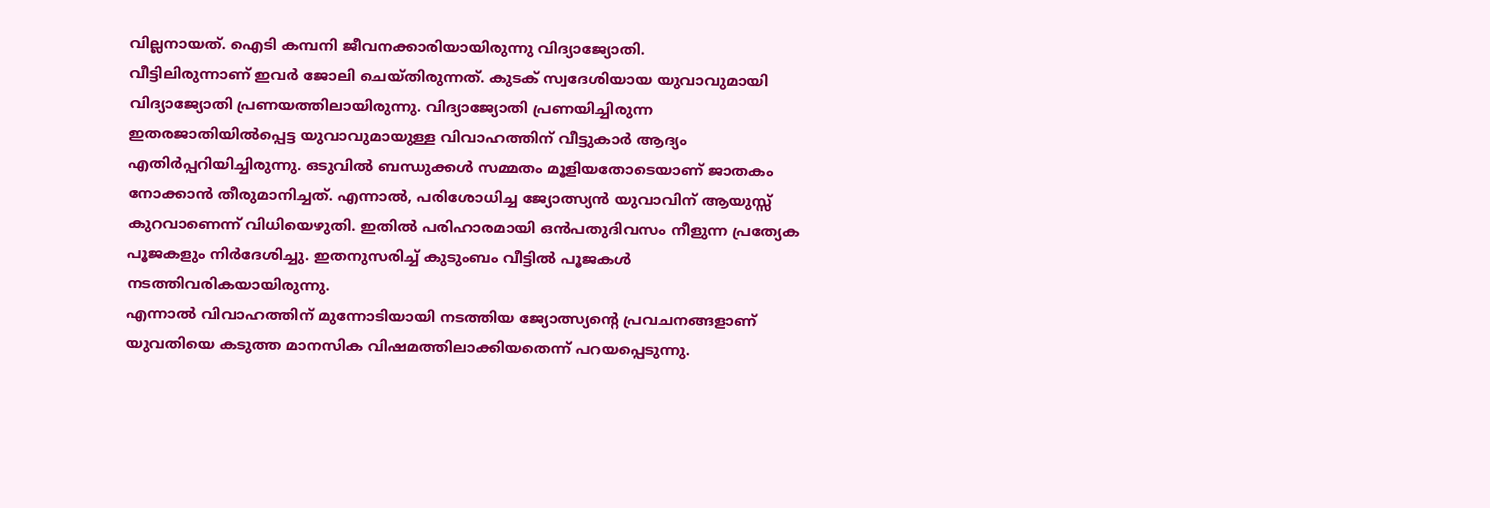വില്ലനായത്. ഐടി കമ്പനി ജീവനക്കാരിയായിരുന്നു വിദ്യാജ്യോതി.
വീട്ടിലിരുന്നാണ് ഇവർ ജോലി ചെയ്തിരുന്നത്. കുടക് സ്വദേശിയായ യുവാവുമായി വിദ്യാജ്യോതി പ്രണയത്തിലായിരുന്നു. വിദ്യാജ്യോതി പ്രണയിച്ചിരുന്ന ഇതരജാതിയിൽപ്പെട്ട യുവാവുമായുള്ള വിവാഹത്തിന് വീട്ടുകാർ ആദ്യം എതിർപ്പറിയിച്ചിരുന്നു. ഒടുവിൽ ബന്ധുക്കൾ സമ്മതം മൂളിയതോടെയാണ് ജാതകം നോക്കാൻ തീരുമാനിച്ചത്. എന്നാൽ, പരിശോധിച്ച ജ്യോത്സ്യൻ യുവാവിന് ആയുസ്സ് കുറവാണെന്ന് വിധിയെഴുതി. ഇതിൽ പരിഹാരമായി ഒൻപതുദിവസം നീളുന്ന പ്രത്യേക പൂജകളും നിർദേശിച്ചു. ഇതനുസരിച്ച് കുടുംബം വീട്ടിൽ പൂജകൾ നടത്തിവരികയായിരുന്നു.
എന്നാൽ വിവാഹത്തിന് മുന്നോടിയായി നടത്തിയ ജ്യോത്സ്യന്റെ പ്രവചനങ്ങളാണ് യുവതിയെ കടുത്ത മാനസിക വിഷമത്തിലാക്കിയതെന്ന് പറയപ്പെടുന്നു.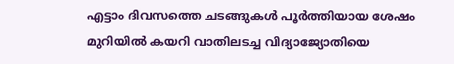എട്ടാം ദിവസത്തെ ചടങ്ങുകൾ പൂർത്തിയായ ശേഷം മുറിയിൽ കയറി വാതിലടച്ച വിദ്യാജ്യോതിയെ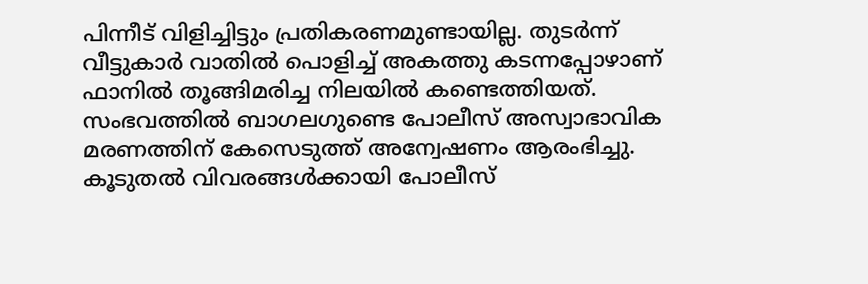പിന്നീട് വിളിച്ചിട്ടും പ്രതികരണമുണ്ടായില്ല. തുടർന്ന് വീട്ടുകാർ വാതിൽ പൊളിച്ച് അകത്തു കടന്നപ്പോഴാണ് ഫാനിൽ തൂങ്ങിമരിച്ച നിലയിൽ കണ്ടെത്തിയത്. സംഭവത്തിൽ ബാഗലഗുണ്ടെ പോലീസ് അസ്വാഭാവിക മരണത്തിന് കേസെടുത്ത് അന്വേഷണം ആരംഭിച്ചു. കൂടുതൽ വിവരങ്ങൾക്കായി പോലീസ്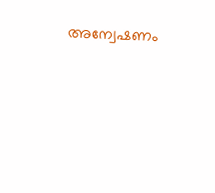അന്വേഷണം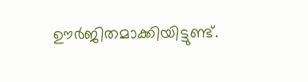ഊർജിതമാക്കിയിട്ടുണ്ട്.